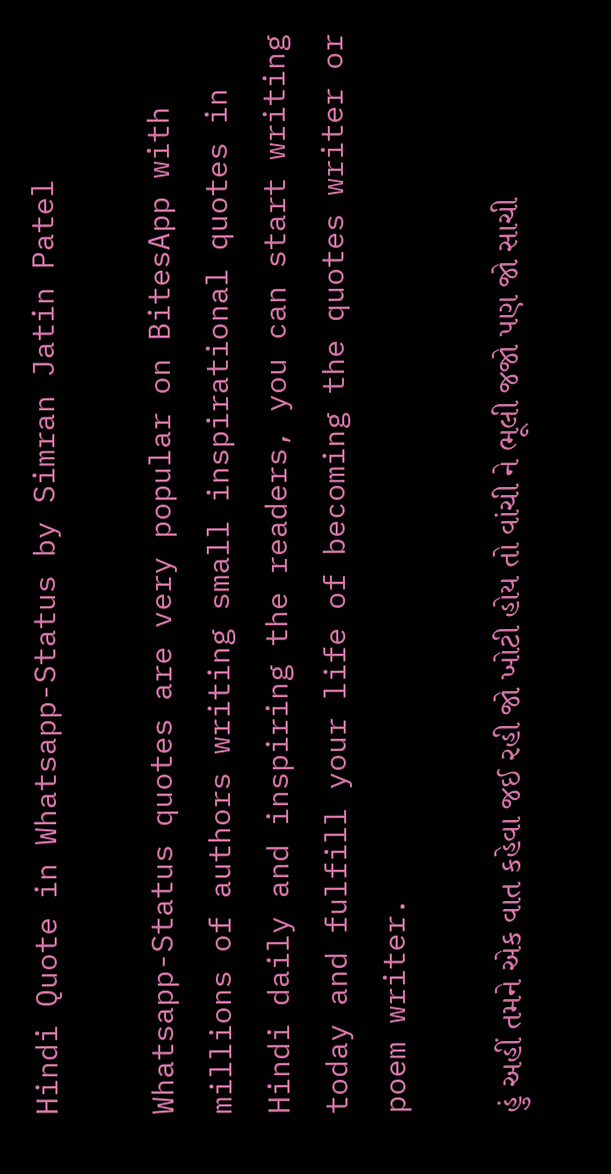Hindi Quote in Whatsapp-Status by Simran Jatin Patel

Whatsapp-Status quotes are very popular on BitesApp with millions of authors writing small inspirational quotes in Hindi daily and inspiring the readers, you can start writing today and fulfill your life of becoming the quotes writer or poem writer.

હું અહીં તમને એક વાત કહેવા જઈ રહી જો ખોટી હોય તો વાંચી ને ભૂલી જજો પણ જો સાચી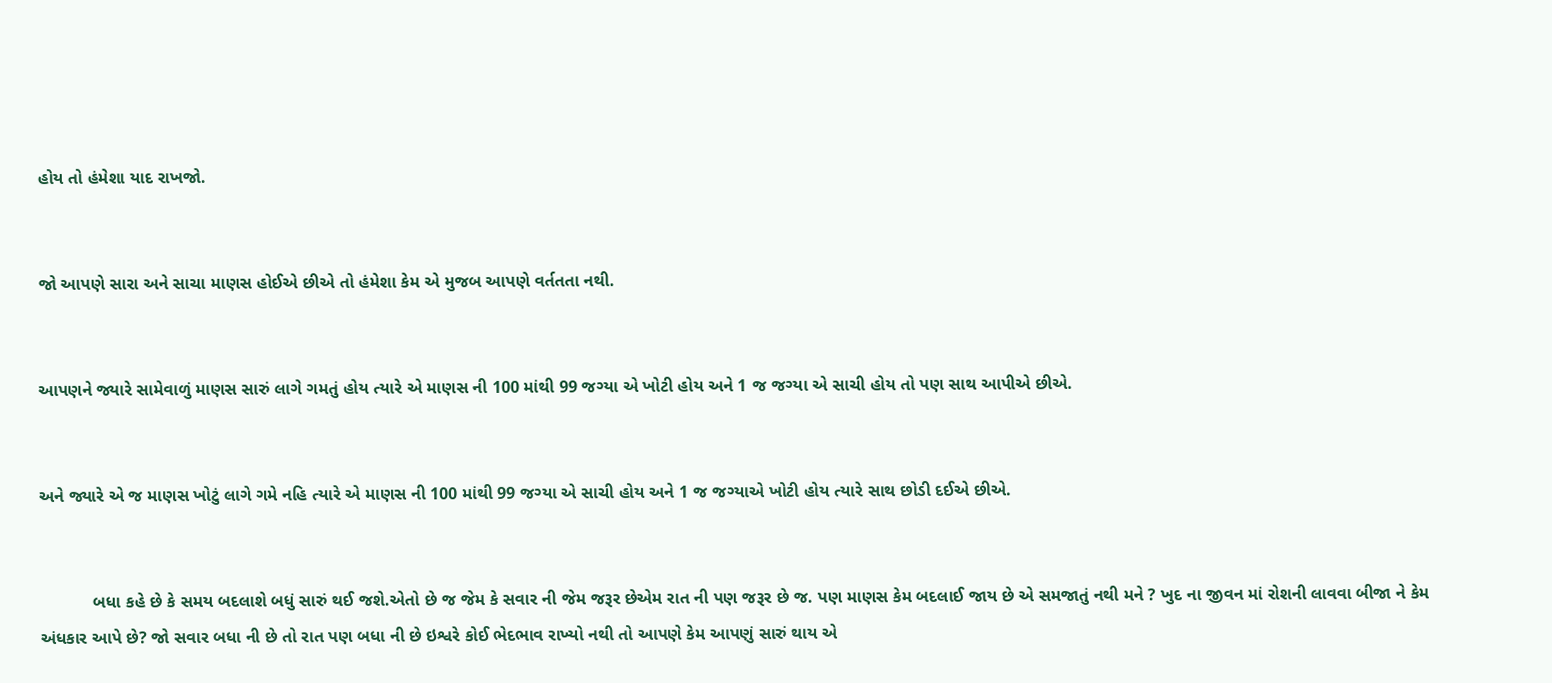હોય તો હંમેશા યાદ રાખજો.


જો આપણે સારા અને સાચા માણસ હોઈએ છીએ તો હંમેશા કેમ એ મુજબ આપણે વર્તતતા નથી.


આપણને જ્યારે સામેવાળું માણસ સારું લાગે ગમતું હોય ત્યારે એ માણસ ની 100 માંથી 99 જગ્યા એ ખોટી હોય અને 1 જ જગ્યા એ સાચી હોય તો પણ સાથ આપીએ છીએ.


અને જ્યારે એ જ માણસ ખોટું લાગે ગમે નહિ ત્યારે એ માણસ ની 100 માંથી 99 જગ્યા એ સાચી હોય અને 1 જ જગ્યાએ ખોટી હોય ત્યારે સાથ છોડી દઈએ છીએ.


           બધા કહે છે કે સમય બદલાશે બધું સારું થઈ જશે.એતો છે જ જેમ કે સવાર ની જેમ જરૂર છેએમ રાત ની પણ જરૂર છે જ. પણ માણસ કેમ બદલાઈ જાય છે એ સમજાતું નથી મને ? ખુદ ના જીવન માં રોશની લાવવા બીજા ને કેમ અંધકાર આપે છે? જો સવાર બધા ની છે તો રાત પણ બધા ની છે ઇશ્વરે કોઈ ભેદભાવ રાખ્યો નથી તો આપણે કેમ આપણું સારું થાય એ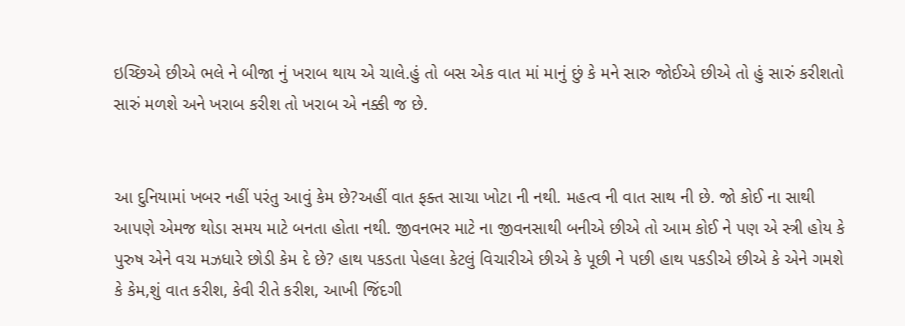ઇચ્છિએ છીએ ભલે ને બીજા નું ખરાબ થાય એ ચાલે.હું તો બસ એક વાત માં માનું છું કે મને સારુ જોઈએ છીએ તો હું સારું કરીશતો સારું મળશે અને ખરાબ કરીશ તો ખરાબ એ નક્કી જ છે.


આ દુનિયામાં ખબર નહીં પરંતુ આવું કેમ છે?અહીં વાત ફક્ત સાચા ખોટા ની નથી. મહત્વ ની વાત સાથ ની છે. જો કોઈ ના સાથી આપણે એમજ થોડા સમય માટે બનતા હોતા નથી. જીવનભર માટે ના જીવનસાથી બનીએ છીએ તો આમ કોઈ ને પણ એ સ્ત્રી હોય કે પુરુષ એને વચ મઝધારે છોડી કેમ દે છે? હાથ પકડતા પેહલા કેટલું વિચારીએ છીએ કે પૂછી ને પછી હાથ પકડીએ છીએ કે એને ગમશે કે કેમ,શું વાત કરીશ, કેવી રીતે કરીશ, આખી જિંદગી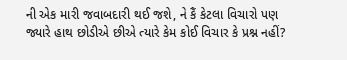ની એક મારી જવાબદારી થઈ જશે, ને કૈં કેટલા વિચારો પણ જ્યારે હાથ છોડીએ છીએ ત્યારે કેમ કોઈ વિચાર કે પ્રશ્ન નહીં?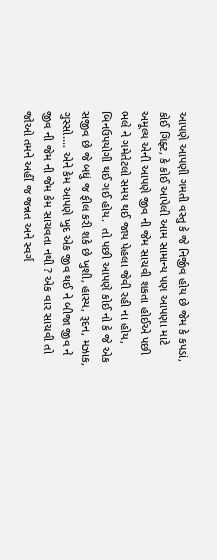આપણે આપણી ગમતી વસ્તુ કે જે નિર્જીવ હોય છે જેમ કે કપડાં, કોઈ ગિફ્ટ, કે કોઈ આપેલી આમ સામાન્ય પણ આપણા માટે અમૂલ્ય એની આપણે જીવ ની જેમ સાચવી શકતા હોઈએ પછી ભલે ને ગમેતેટલો સમય થઈ જાય પેહલા જેવી રહી ના હોય, બિનઉપયોગી થઈ ગઈ હોય.  તો પછી આપણે કોઈ નો કે જે એક સજીવ છે જે બધું જ ફીલ કરી શકે છે ખુશી, હાસ્ય, રૂદન, મઝાક, ગુસ્સો.... એને કેમ આપણે ખુદ એક જીવ થઈ ને બીજા જીવ ને જીવ ની જેમ ની જેમ કેમ સાચવતા નથી ? એક વાર સાચવી તો જોઓ તમને અહીં જ જન્નત અને સ્વર્ગ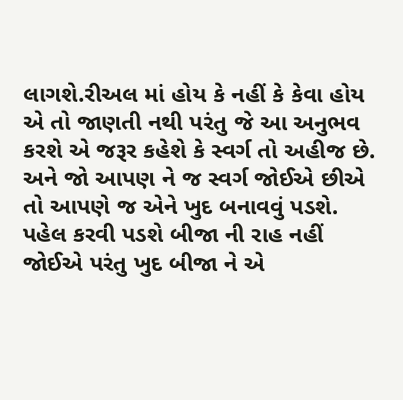લાગશે.રીઅલ માં હોય કે નહીં કે કેવા હોય એ તો જાણતી નથી પરંતુ જે આ અનુભવ
કરશે એ જરૂર કહેશે કે સ્વર્ગ તો અહીજ છે. અને જો આપણ ને જ સ્વર્ગ જોઈએ છીએ તો આપણે જ એને ખુદ બનાવવું પડશે. પહેલ કરવી પડશે બીજા ની રાહ નહીં જોઈએ પરંતુ ખુદ બીજા ને એ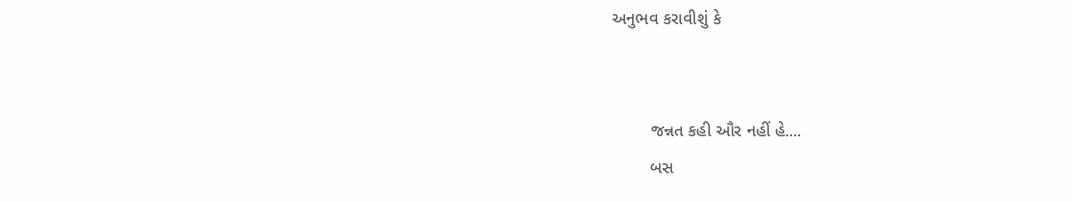અનુભવ કરાવીશું કે


        જન્નત કહી ઔર નહીં હે....
        બસ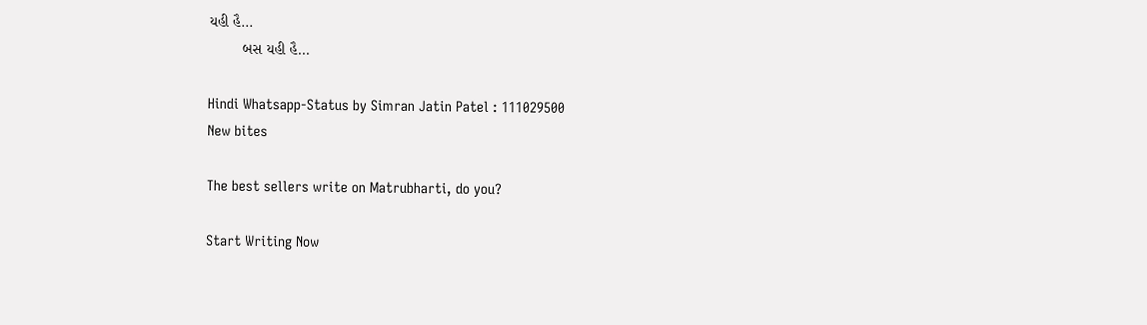યહી હૈ...
        બસ યહી હૈ...

Hindi Whatsapp-Status by Simran Jatin Patel : 111029500
New bites

The best sellers write on Matrubharti, do you?

Start Writing Now